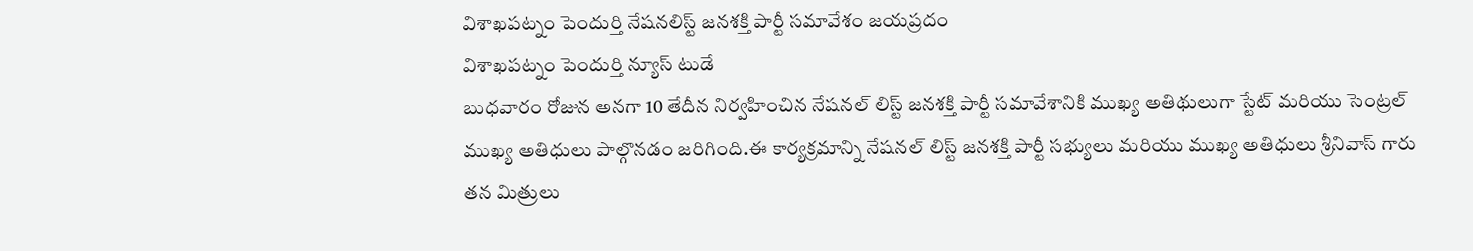విశాఖపట్నం పెందుర్తి నేషనలిస్ట్ జనశక్తి పార్టీ సమావేశం జయప్రదం
విశాఖపట్నం పెందుర్తి న్యూస్ టుడే
బుధవారం రోజున అనగా 10 తేదీన నిర్వహించిన నేషనల్ లిస్ట్ జనశక్తి పార్టీ సమావేశానికి ముఖ్య అతిథులుగా స్టేట్ మరియు సెంట్రల్ ముఖ్య అతిధులు పాల్గొనడం జరిగింది.ఈ కార్యక్రమాన్ని నేషనల్ లిస్ట్ జనశక్తి పార్టీ సభ్యులు మరియు ముఖ్య అతిధులు శ్రీనివాస్ గారు తన మిత్రులు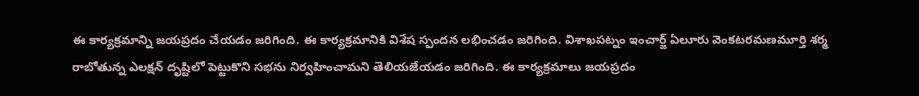ఈ కార్యక్రమాన్ని జయప్రదం చేయడం జరిగింది. ఈ కార్యక్రమానికి విశేష స్పందన లభించడం జరిగింది. విశాఖపట్నం ఇంచార్జ్ ఏలూరు వెంకటరమణమూర్తి శర్మ రాబోతున్న ఎలక్షన్ దృష్టిలో పెట్టుకొని సభను నిర్వహించామని తెలియజేయడం జరిగింది. ఈ కార్యక్రమాలు జయప్రదం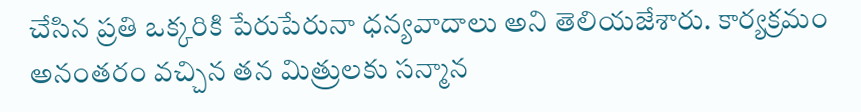చేసిన ప్రతి ఒక్కరికి పేరుపేరునా ధన్యవాదాలు అని తెలియజేశారు. కార్యక్రమం అనంతరం వచ్చిన తన మిత్రులకు సన్మాన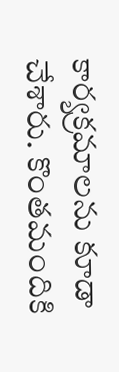కార్యక్రమాలను కూడా చేశారు. కొంతమందికి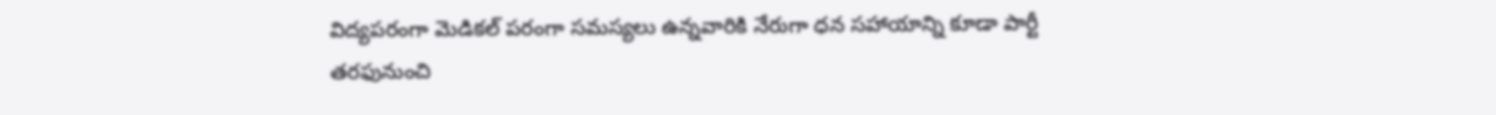విద్యపరంగా మెడికల్ పరంగా సమస్యలు ఉన్నవారికి నేరుగా ధన సహాయాన్ని కూడా పార్టీ తరఫునుంచి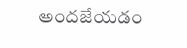అందజేయడం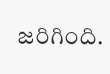జరిగింది.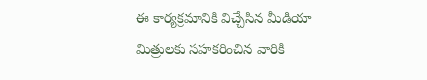ఈ కార్యక్రమానికి విచ్చేసిన మీడియా మిత్రులకు సహకరించిన వారికి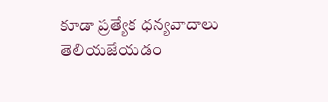కూడా ప్రత్యేక ధన్యవాదాలు తెలియజేయడం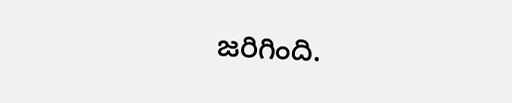జరిగింది.